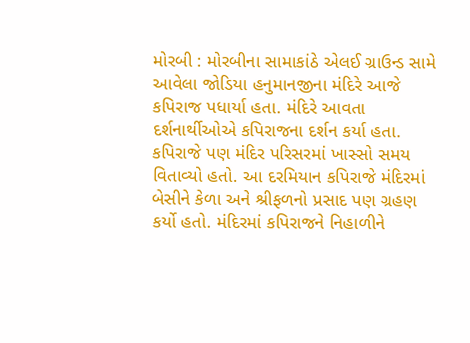મોરબી : મોરબીના સામાકાંઠે એલઈ ગ્રાઉન્ડ સામે આવેલા જોડિયા હનુમાનજીના મંદિરે આજે કપિરાજ પધાર્યા હતા. મંદિરે આવતા દર્શનાર્થીઓએ કપિરાજના દર્શન કર્યા હતા. કપિરાજે પણ મંદિર પરિસરમાં ખાસ્સો સમય વિતાવ્યો હતો. આ દરમિયાન કપિરાજે મંદિરમાં બેસીને કેળા અને શ્રીફળનો પ્રસાદ પણ ગ્રહણ કર્યો હતો. મંદિરમાં કપિરાજને નિહાળીને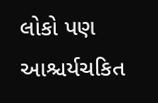લોકો પણ આશ્ચર્યચકિત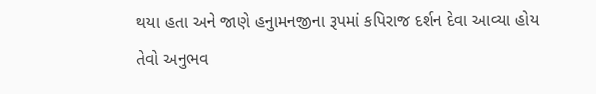થયા હતા અને જાણે હનુામનજીના રૂપમાં કપિરાજ દર્શન દેવા આવ્યા હોય તેવો અનુભવ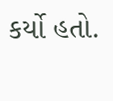કર્યો હતો.